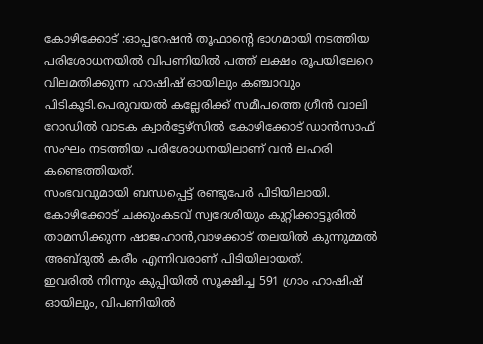കോഴിക്കോട് :ഓപ്പറേഷൻ തൂഫാന്റെ ഭാഗമായി നടത്തിയ പരിശോധനയിൽ വിപണിയിൽ പത്ത് ലക്ഷം രൂപയിലേറെ വിലമതിക്കുന്ന ഹാഷിഷ് ഓയിലും കഞ്ചാവും പിടികൂടി.പെരുവയൽ കല്ലേരിക്ക് സമീപത്തെ ഗ്രീൻ വാലി റോഡിൽ വാടക ക്വാർട്ടേഴ്സിൽ കോഴിക്കോട് ഡാൻസാഫ് സംഘം നടത്തിയ പരിശോധനയിലാണ് വൻ ലഹരി കണ്ടെത്തിയത്.
സംഭവവുമായി ബന്ധപ്പെട്ട് രണ്ടുപേർ പിടിയിലായി. കോഴിക്കോട് ചക്കുംകടവ് സ്വദേശിയും കുറ്റിക്കാട്ടൂരിൽ താമസിക്കുന്ന ഷാജഹാൻ,വാഴക്കാട് തലയിൽ കുന്നുമ്മൽ അബ്ദുൽ കരീം എന്നിവരാണ് പിടിയിലായത്.
ഇവരിൽ നിന്നും കുപ്പിയിൽ സൂക്ഷിച്ച 591 ഗ്രാം ഹാഷിഷ് ഓയിലും, വിപണിയിൽ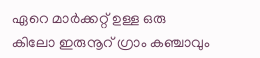ഏറെ മാർക്കറ്റ് ഉള്ള ഒരു കിലോ ഇരുനൂറ് ഗ്രാം കഞ്ചാവും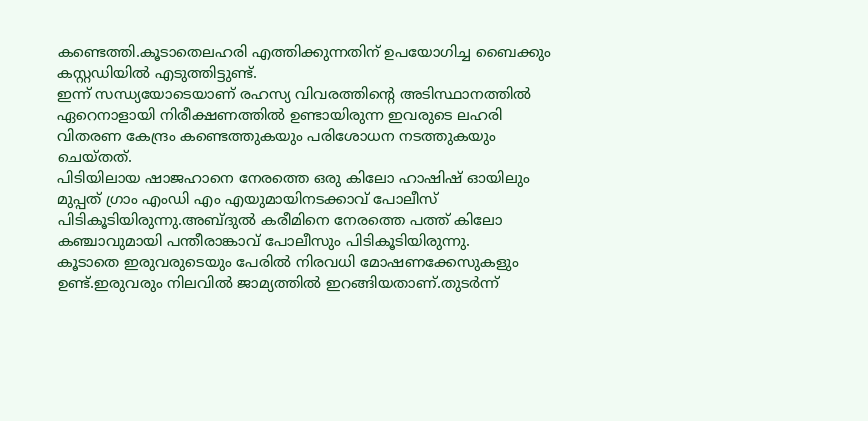കണ്ടെത്തി.കൂടാതെലഹരി എത്തിക്കുന്നതിന് ഉപയോഗിച്ച ബൈക്കും കസ്റ്റഡിയിൽ എടുത്തിട്ടുണ്ട്.
ഇന്ന് സന്ധ്യയോടെയാണ് രഹസ്യ വിവരത്തിന്റെ അടിസ്ഥാനത്തിൽ ഏറെനാളായി നിരീക്ഷണത്തിൽ ഉണ്ടായിരുന്ന ഇവരുടെ ലഹരി വിതരണ കേന്ദ്രം കണ്ടെത്തുകയും പരിശോധന നടത്തുകയും ചെയ്തത്.
പിടിയിലായ ഷാജഹാനെ നേരത്തെ ഒരു കിലോ ഹാഷിഷ് ഓയിലും മുപ്പത് ഗ്രാം എംഡി എം എയുമായിനടക്കാവ് പോലീസ് പിടികൂടിയിരുന്നു.അബ്ദുൽ കരീമിനെ നേരത്തെ പത്ത് കിലോ കഞ്ചാവുമായി പന്തീരാങ്കാവ് പോലീസും പിടികൂടിയിരുന്നു.
കൂടാതെ ഇരുവരുടെയും പേരിൽ നിരവധി മോഷണക്കേസുകളും ഉണ്ട്.ഇരുവരും നിലവിൽ ജാമ്യത്തിൽ ഇറങ്ങിയതാണ്.തുടർന്ന്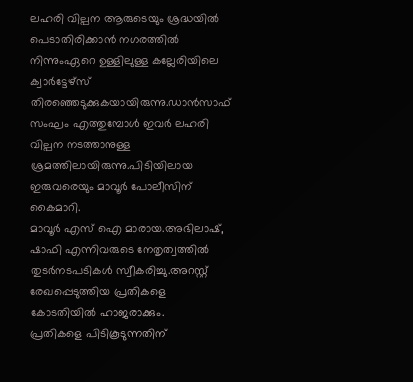ലഹരി വില്പന ആരുടെയും ശ്രദ്ധയിൽ പെടാതിരിക്കാൻ നഗരത്തിൽ നിന്നുംഏറെ ഉള്ളിലുള്ള കല്ലേരിയിലെ ക്വാർട്ടേഴ്സ് തിരഞ്ഞെടുക്കുകയായിരുന്നു.ഡാൻസാഫ് സംഘം എത്തുമ്പോൾ ഇവർ ലഹരി വില്പന നടത്താനുള്ള ശ്രമത്തിലായിരുന്നു.പിടിയിലായ ഇരുവരെയും മാവൂർ പോലീസിന് കൈമാറി.
മാവൂർ എസ് ഐ മാരായ.അഭിലാഷ്, ഷാഫി എന്നിവരുടെ നേതൃത്വത്തിൽ തുടർനടപടികൾ സ്വീകരിച്ചു.അറസ്റ്റ് രേഖപ്പെടുത്തിയ പ്രതികളെ കോടതിയിൽ ഹാജരാക്കും.
പ്രതികളെ പിടികൂടുന്നതിന്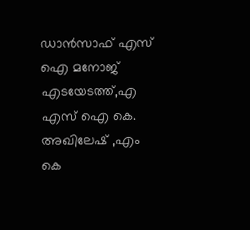ഡാൻസാഫ് എസ് ഐ മനോജ് എടയേടത്ത്,എ എസ് ഐ കെ. അഖിലേഷ് ,എം കെ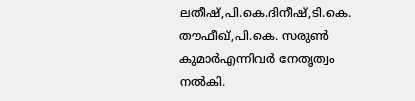ലതീഷ്,പി.കെ.ദിനീഷ്,ടി.കെ. തൗഫീഖ്,പി.കെ. സരുൺ കുമാർഎന്നിവർ നേതൃത്വം നൽകി.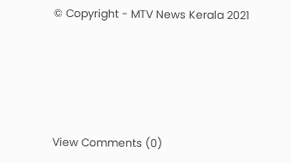© Copyright - MTV News Kerala 2021





View Comments (0)